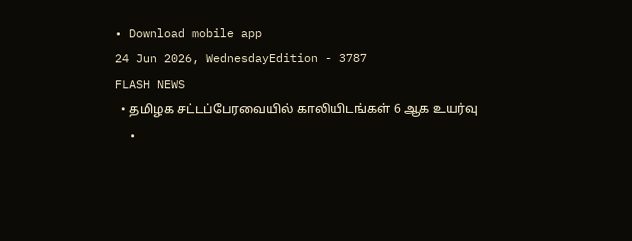• Download mobile app
24 Jun 2026, WednesdayEdition - 3787
FLASH NEWS
  • தமிழக சட்டப்பேரவையில் காலியிடங்கள் 6 ஆக உயர்வு
  •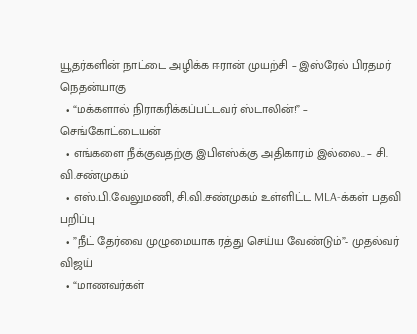யூதர்களின் நாட்டை அழிக்க ஈரான் முயற்சி – இஸ்ரேல் பிரதமர் நெதன்யாகு
  • “மக்களால் நிராகரிக்கப்பட்டவர் ஸ்டாலின்!” – செங்கோட்டையன்
  • எங்களை நீக்குவதற்கு இபிஎஸ்க்கு அதிகாரம் இல்லை.. – சி. வி.சண்முகம்
  • எஸ்.பி.வேலுமணி, சி.வி.சண்முகம் உள்ளிட்ட MLA-க்கள் பதவி பறிப்பு
  • ”நீட் தேர்வை முழுமையாக ரத்து செய்ய வேண்டும்”- முதல்வர் விஜய்
  • “மாணவர்கள்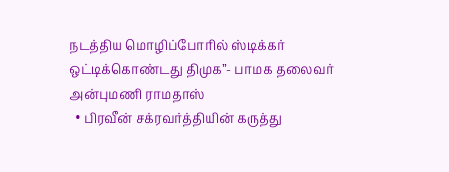நடத்திய மொழிப்போரில் ஸ்டிக்கர் ஒட்டிக்கொண்டது திமுக”- பாமக தலைவர் அன்புமணி ராமதாஸ்
  • பிரவீன் சக்ரவர்த்தியின் கருத்து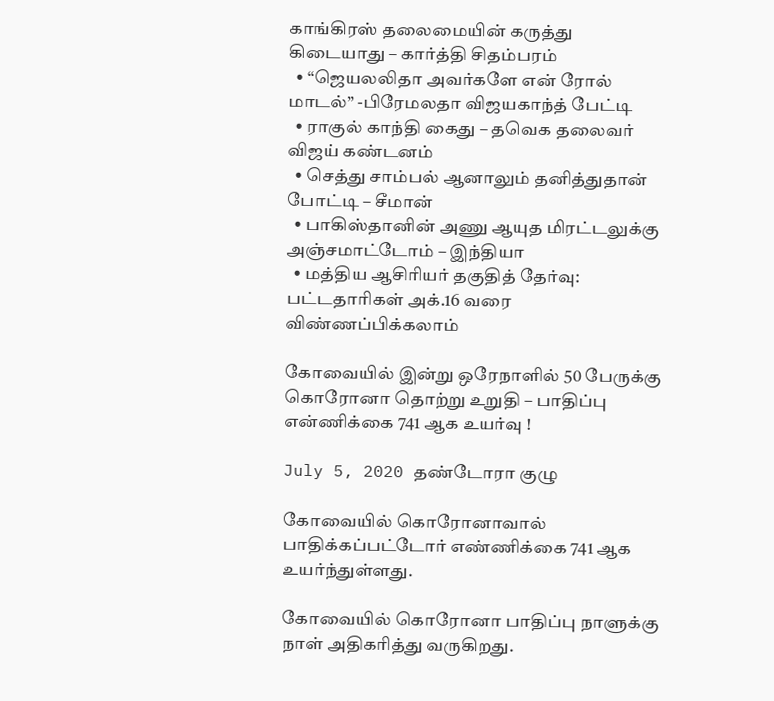காங்கிரஸ் தலைமையின் கருத்து கிடையாது – கார்த்தி சிதம்பரம்
  • “ஜெயலலிதா அவர்களே என் ரோல் மாடல்” -பிரேமலதா விஜயகாந்த் பேட்டி
  • ராகுல் காந்தி கைது – தவெக தலைவர் விஜய் கண்டனம்
  • செத்து சாம்பல் ஆனாலும் தனித்துதான் போட்டி – சீமான்
  • பாகிஸ்தானின் அணு ஆயுத மிரட்டலுக்கு அஞ்சமாட்டோம் – இந்தியா
  • மத்திய ஆசிரியர் தகுதித் தேர்வு: பட்டதாரிகள் அக்.16 வரை விண்ணப்பிக்கலாம்

கோவையில் இன்று ஒரேநாளில் 50 பேருக்கு கொரோனா தொற்று உறுதி – பாதிப்பு என்ணிக்கை 741 ஆக உயர்வு !

July 5, 2020 தண்டோரா குழு

கோவையில் கொரோனாவால் பாதிக்கப்பட்டோர் எண்ணிக்கை 741 ஆக உயர்ந்துள்ளது.

கோவையில் கொரோனா பாதிப்பு நாளுக்கு நாள் அதிகரித்து வருகிறது.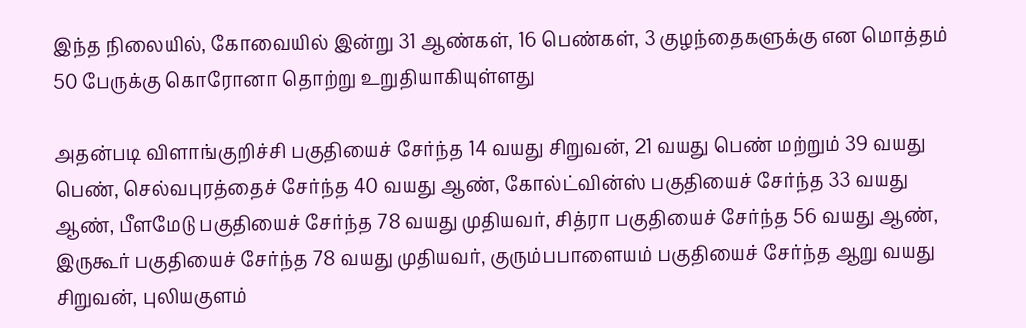இந்த நிலையில், கோவையில் இன்று 31 ஆண்கள், 16 பெண்கள், 3 குழந்தைகளுக்கு என மொத்தம் 50 பேருக்கு கொரோனா தொற்று உறுதியாகியுள்ளது

அதன்படி விளாங்குறிச்சி பகுதியைச் சேர்ந்த 14 வயது சிறுவன், 21 வயது பெண் மற்றும் 39 வயது பெண், செல்வபுரத்தைச் சேர்ந்த 40 வயது ஆண், கோல்ட்வின்ஸ் பகுதியைச் சேர்ந்த 33 வயது ஆண், பீளமேடு பகுதியைச் சேர்ந்த 78 வயது முதியவர், சித்ரா பகுதியைச் சேர்ந்த 56 வயது ஆண், இருகூர் பகுதியைச் சேர்ந்த 78 வயது முதியவர், குரும்பபாளையம் பகுதியைச் சேர்ந்த ஆறு வயது சிறுவன், புலியகுளம்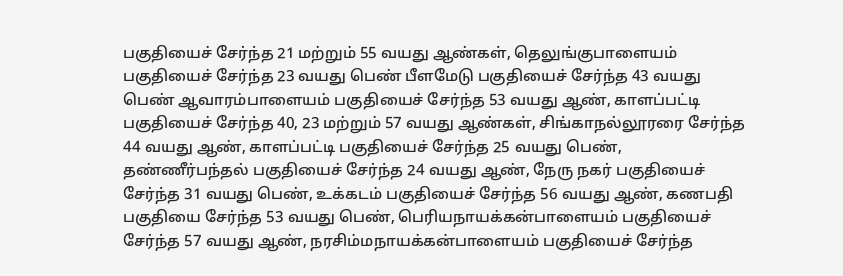பகுதியைச் சேர்ந்த 21 மற்றும் 55 வயது ஆண்கள், தெலுங்குபாளையம் பகுதியைச் சேர்ந்த 23 வயது பெண் பீளமேடு பகுதியைச் சேர்ந்த 43 வயது பெண் ஆவாரம்பாளையம் பகுதியைச் சேர்ந்த 53 வயது ஆண், காளப்பட்டி பகுதியைச் சேர்ந்த 40, 23 மற்றும் 57 வயது ஆண்கள், சிங்காநல்லூரரை சேர்ந்த 44 வயது ஆண், காளப்பட்டி பகுதியைச் சேர்ந்த 25 வயது பெண், தண்ணீர்பந்தல் பகுதியைச் சேர்ந்த 24 வயது ஆண், நேரு நகர் பகுதியைச் சேர்ந்த 31 வயது பெண், உக்கடம் பகுதியைச் சேர்ந்த 56 வயது ஆண், கணபதி பகுதியை சேர்ந்த 53 வயது பெண், பெரியநாயக்கன்பாளையம் பகுதியைச் சேர்ந்த 57 வயது ஆண், நரசிம்மநாயக்கன்பாளையம் பகுதியைச் சேர்ந்த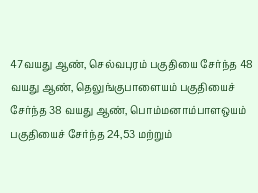47வயது ஆண், செல்வபுரம் பகுதியை சேர்ந்த 48 வயது ஆண், தெலுங்குபாளையம் பகுதியைச் சேர்ந்த 38 வயது ஆண், பொம்மனாம்பாளஒயம் பகுதியைச் சேர்ந்த 24,53 மற்றும்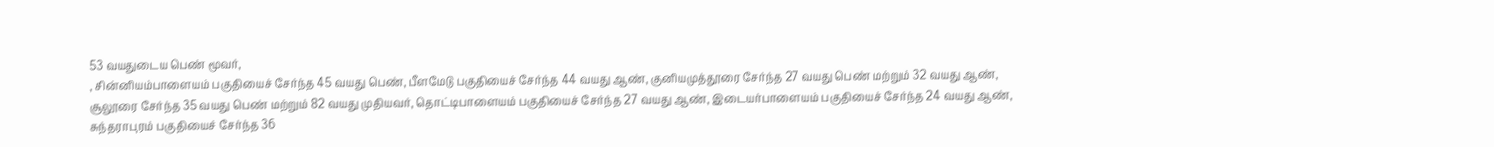53 வயதுடைய பெண் மூவர்,
, சின்னியம்பாளையம் பகுதியைச் சேர்ந்த 45 வயது பெண், பீளமேடு பகுதியைச் சேர்ந்த 44 வயது ஆண், குனியமுத்தூரை சேர்ந்த 27 வயது பெண் மற்றும் 32 வயது ஆண், சூலூரை சேர்ந்த 35 வயது பெண் மற்றும் 82 வயது முதியவர், தொட்டிபாளையம் பகுதியைச் சேர்ந்த 27 வயது ஆண், இடையர்பாளையம் பகுதியைச் சேர்ந்த 24 வயது ஆண், சுந்தராபுரம் பகுதியைச் சேர்ந்த 36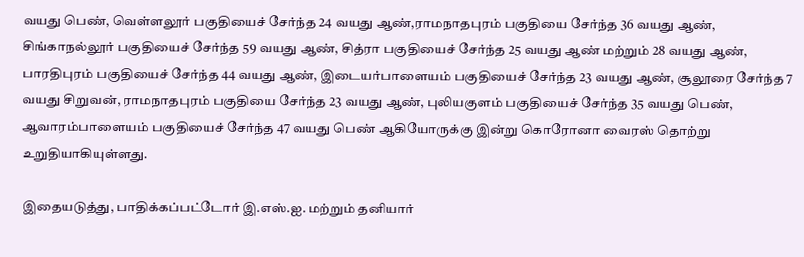வயது பெண், வெள்ளலூர் பகுதியைச் சேர்ந்த 24 வயது ஆண்,ராமநாதபுரம் பகுதியை சேர்ந்த 36 வயது ஆண், சிங்காநல்லூர் பகுதியைச் சேர்ந்த 59 வயது ஆண், சித்ரா பகுதியைச் சேர்ந்த 25 வயது ஆண் மற்றும் 28 வயது ஆண், பாரதிபுரம் பகுதியைச் சேர்ந்த 44 வயது ஆண், இடையர்பாளையம் பகுதியைச் சேர்ந்த 23 வயது ஆண், சூலூரை சேர்ந்த 7 வயது சிறுவன், ராமநாதபுரம் பகுதியை சேர்ந்த 23 வயது ஆண், புலியகுளம் பகுதியைச் சேர்ந்த 35 வயது பெண், ஆவாரம்பாளையம் பகுதியைச் சேர்ந்த 47 வயது பெண் ஆகியோருக்கு இன்று கொரோனா வைரஸ் தொற்று உறுதியாகியுள்ளது.

இதையடுத்து, பாதிக்கப்பட்டோர் இ.எஸ்.ஐ. மற்றும் தனியார்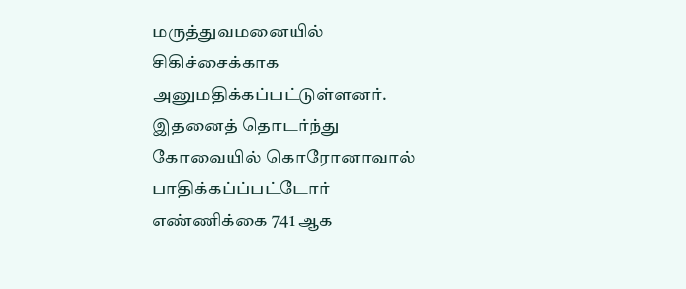மருத்துவமனையில் சிகிச்சைக்காக அனுமதிக்கப்பட்டுள்ளனர். இதனைத் தொடர்ந்து கோவையில் கொரோனாவால் பாதிக்கப்ப்பட்டோர் எண்ணிக்கை 741 ஆக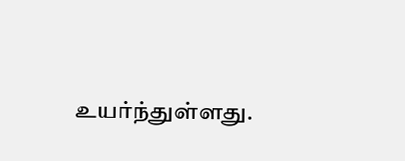உயர்ந்துள்ளது.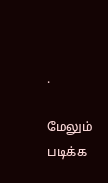.

மேலும் படிக்க